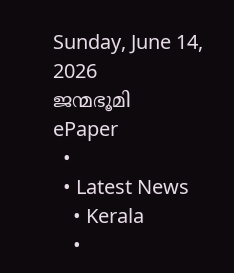Sunday, June 14, 2026
ജന്മഭൂമി
ePaper
  •
  • Latest News
    • Kerala
    •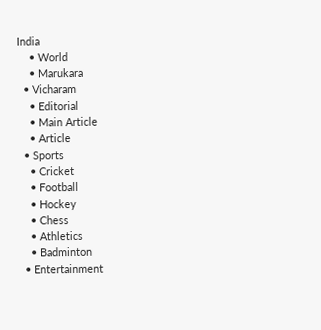India
    • World
    • Marukara
  • Vicharam
    • Editorial
    • Main Article
    • Article
  • Sports
    • Cricket
    • Football
    • Hockey
    • Chess
    • Athletics
    • Badminton
  • Entertainment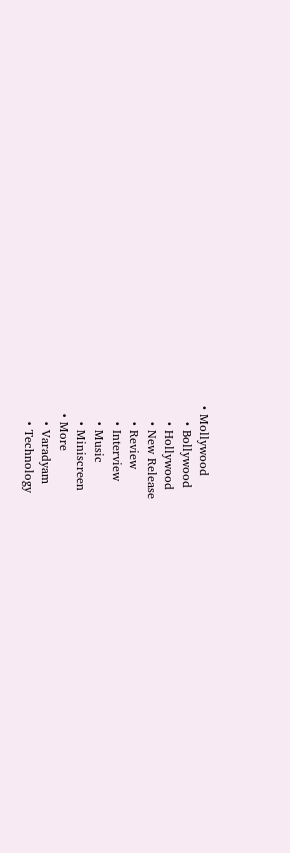• Mollywood
    • Bollywood
    • Hollywood
    • New Release
    • Review
    • Interview
    • Music
    • Miniscreen
  • More
    • Varadyam
    • Technology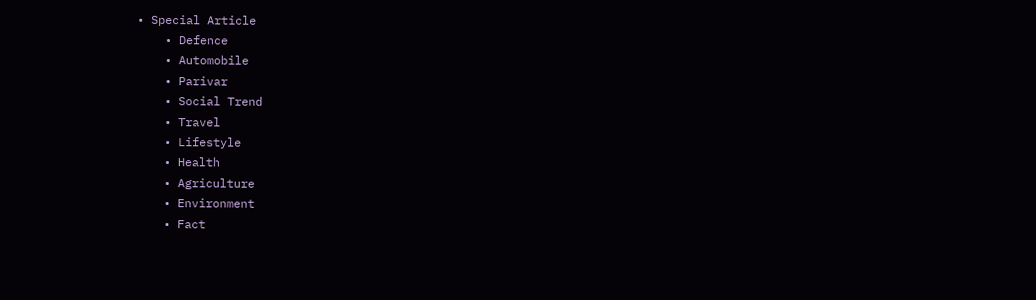• Special Article
    • Defence
    • Automobile
    • Parivar
    • Social Trend
    • Travel
    • Lifestyle
    • Health
    • Agriculture
    • Environment
    • Fact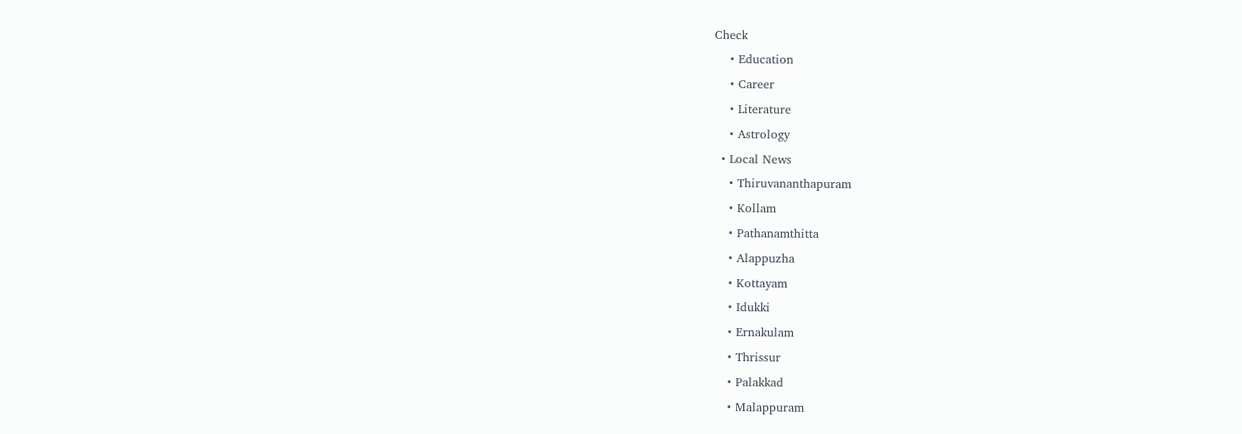Check
    • Education
    • Career
    • Literature
    • Astrology
  • Local News
    • Thiruvananthapuram
    • Kollam
    • Pathanamthitta
    • Alappuzha
    • Kottayam
    • Idukki
    • Ernakulam
    • Thrissur
    • Palakkad
    • Malappuram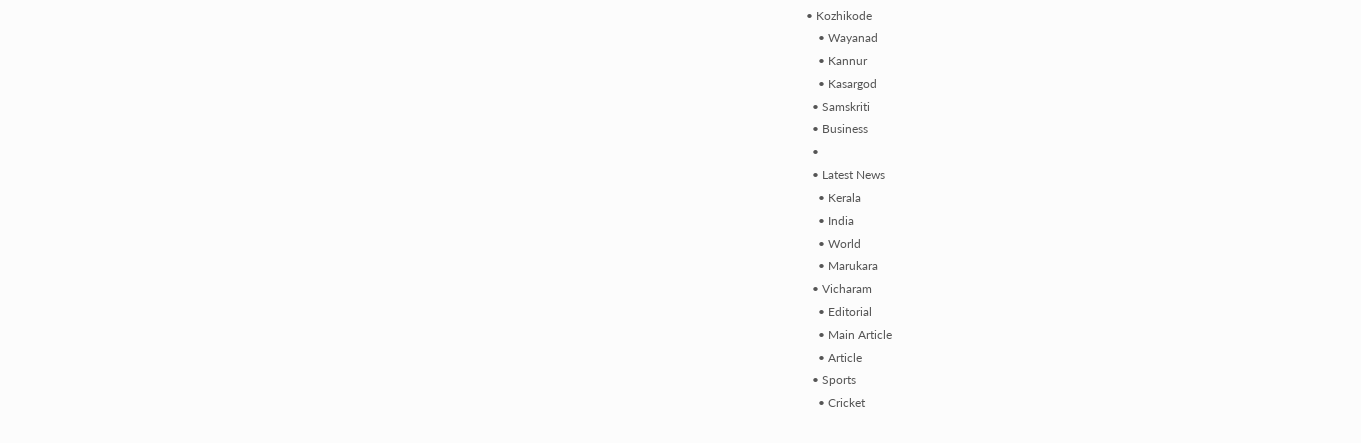• Kozhikode
    • Wayanad
    • Kannur
    • Kasargod
  • Samskriti
  • Business
  •
  • Latest News
    • Kerala
    • India
    • World
    • Marukara
  • Vicharam
    • Editorial
    • Main Article
    • Article
  • Sports
    • Cricket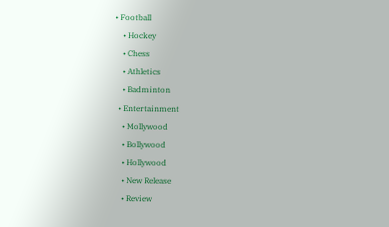• Football
    • Hockey
    • Chess
    • Athletics
    • Badminton
  • Entertainment
    • Mollywood
    • Bollywood
    • Hollywood
    • New Release
    • Review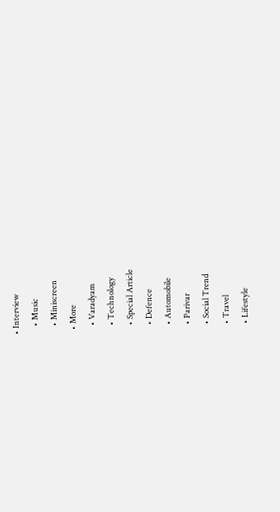• Interview
    • Music
    • Miniscreen
  • More
    • Varadyam
    • Technology
    • Special Article
    • Defence
    • Automobile
    • Parivar
    • Social Trend
    • Travel
    • Lifestyle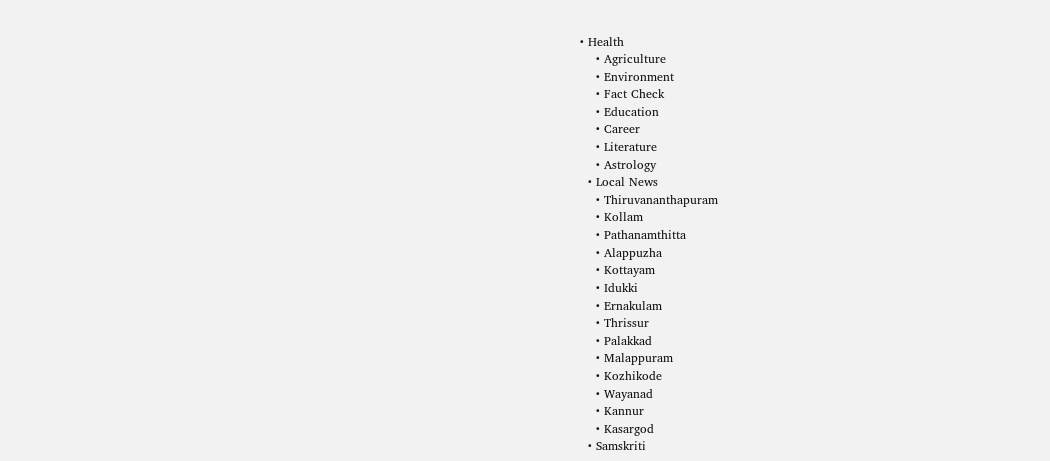• Health
    • Agriculture
    • Environment
    • Fact Check
    • Education
    • Career
    • Literature
    • Astrology
  • Local News
    • Thiruvananthapuram
    • Kollam
    • Pathanamthitta
    • Alappuzha
    • Kottayam
    • Idukki
    • Ernakulam
    • Thrissur
    • Palakkad
    • Malappuram
    • Kozhikode
    • Wayanad
    • Kannur
    • Kasargod
  • Samskriti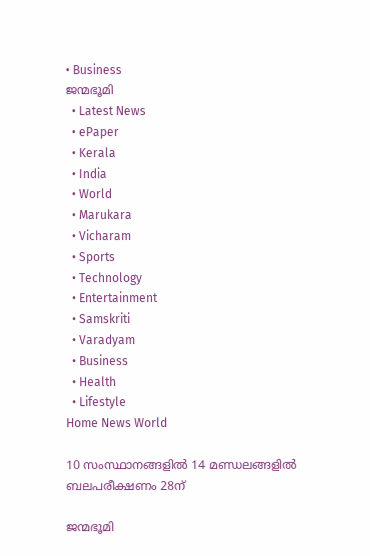• Business
ജന്മഭൂമി
  • Latest News
  • ePaper
  • Kerala
  • India
  • World
  • Marukara
  • Vicharam
  • Sports
  • Technology
  • Entertainment
  • Samskriti
  • Varadyam
  • Business
  • Health
  • Lifestyle
Home News World

10 സംസ്ഥാനങ്ങളില്‍ 14 മണ്ഡലങ്ങളില്‍ ബലപരീക്ഷണം 28ന്

ജന്മഭൂമി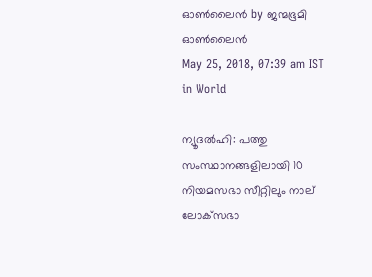ഓണ്‍ലൈന്‍ by ജന്മഭൂമി ഓണ്‍ലൈന്‍
May 25, 2018, 07:39 am IST
in World

ന്യൂദല്‍ഹി: പത്തു സംസ്ഥാനങ്ങളിലായി 10 നിയമസഭാ സീറ്റിലും നാല് ലോക്‌സഭാ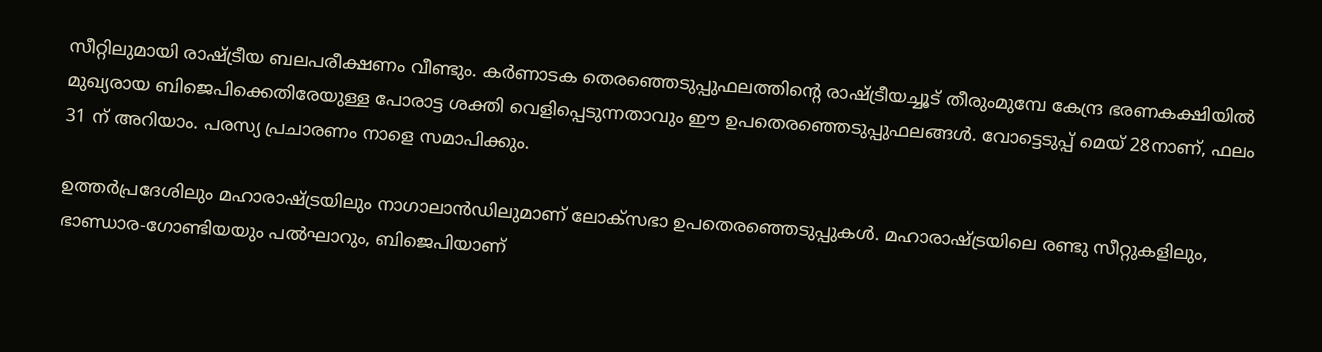സീറ്റിലുമായി രാഷ്‌ട്രീയ ബലപരീക്ഷണം വീണ്ടും. കര്‍ണാടക തെരഞ്ഞെടുപ്പുഫലത്തിന്റെ രാഷ്‌ട്രീയച്ചൂട് തീരുംമുമ്പേ കേന്ദ്ര ഭരണകക്ഷിയില്‍ മുഖ്യരായ ബിജെപിക്കെതിരേയുള്ള പോരാട്ട ശക്തി വെളിപ്പെടുന്നതാവും ഈ ഉപതെരഞ്ഞെടുപ്പുഫലങ്ങള്‍. വോട്ടെടുപ്പ് മെയ് 28നാണ്, ഫലം 31 ന് അറിയാം. പരസ്യ പ്രചാരണം നാളെ സമാപിക്കും.

ഉത്തര്‍പ്രദേശിലും മഹാരാഷ്‌ട്രയിലും നാഗാലാന്‍ഡിലുമാണ് ലോക്‌സഭാ ഉപതെരഞ്ഞെടുപ്പുകള്‍. മഹാരാഷ്‌ട്രയിലെ രണ്ടു സീറ്റുകളിലും, ഭാണ്ഡാര-ഗോണ്ടിയയും പല്‍ഘാറും, ബിജെപിയാണ്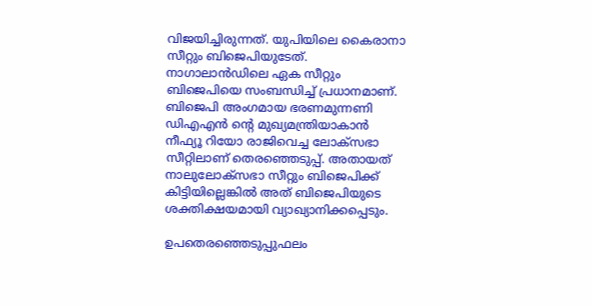വിജയിച്ചിരുന്നത്. യുപിയിലെ കൈരാനാ സീറ്റും ബിജെപിയുടേത്. നാഗാലാന്‍ഡിലെ ഏക സീറ്റും ബിജെപിയെ സംബന്ധിച്ച് പ്രധാനമാണ്. ബിജെപി അംഗമായ ഭരണമുന്നണി ഡിഎഎന്‍ ന്റെ മുഖ്യമന്ത്രിയാകാന്‍ നീഫ്യൂ റിയോ രാജിവെച്ച ലോക്‌സഭാ സീറ്റിലാണ് തെരഞ്ഞെടുപ്പ്. അതായത് നാലുലോക്‌സഭാ സീറ്റും ബിജെപിക്ക് കിട്ടിയില്ലെങ്കില്‍ അത് ബിജെപിയുടെ ശക്തിക്ഷയമായി വ്യാഖ്യാനിക്കപ്പെടും.

ഉപതെരഞ്ഞെടുപ്പുഫലം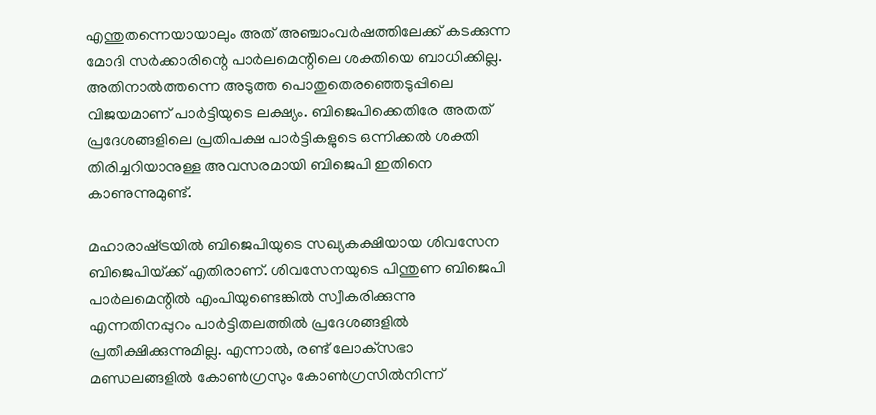എന്തുതന്നെയായാലും അത് അഞ്ചാംവര്‍ഷത്തിലേക്ക് കടക്കുന്ന മോദി സര്‍ക്കാരിന്റെ പാര്‍ലമെന്റിലെ ശക്തിയെ ബാധിക്കില്ല. അതിനാല്‍ത്തന്നെ അടുത്ത പൊതുതെരഞ്ഞെടുപ്പിലെ വിജയമാണ് പാര്‍ട്ടിയുടെ ലക്ഷ്യം. ബിജെപിക്കെതിരേ അതത് പ്രദേശങ്ങളിലെ പ്രതിപക്ഷ പാര്‍ട്ടികളുടെ ഒന്നിക്കല്‍ ശക്തി തിരിച്ചറിയാനുള്ള അവസരമായി ബിജെപി ഇതിനെ കാണുന്നുമുണ്ട്.

മഹാരാഷ്‌ട്രയില്‍ ബിജെപിയുടെ സഖ്യകക്ഷിയായ ശിവസേന ബിജെപിയ്‌ക്ക് എതിരാണ്. ശിവസേനയുടെ പിന്തുണ ബിജെപി പാര്‍ലമെന്റില്‍ എംപിയുണ്ടെങ്കില്‍ സ്വീകരിക്കുന്നു എന്നതിനപ്പുറം പാര്‍ട്ടിതലത്തില്‍ പ്രദേശങ്ങളില്‍ പ്രതീക്ഷിക്കുന്നുമില്ല. എന്നാല്‍, രണ്ട് ലോക്‌സഭാ മണ്ഡലങ്ങളില്‍ കോണ്‍ഗ്രസും കോണ്‍ഗ്രസില്‍നിന്ന്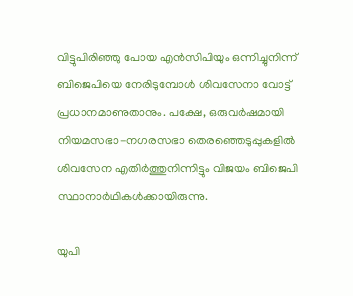വിട്ടുപിരിഞ്ഞു പോയ എന്‍സിപിയും ഒന്നിച്ചുനിന്ന് ബിജെപിയെ നേരിടുമ്പോള്‍ ശിവസേനാ വോട്ട് പ്രധാനമാണുതാനും. പക്ഷേ, ഒരുവര്‍ഷമായി നിയമസഭാ-നഗരസഭാ തെരഞ്ഞെടുപ്പുകളില്‍ ശിവസേന എതിര്‍ത്തുനിന്നിട്ടും വിജയം ബിജെപി സ്ഥാനാര്‍ഥികള്‍ക്കായിരുന്നു.

യുപി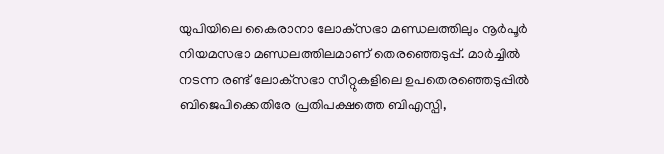യുപിയിലെ കൈരാനാ ലോക്‌സഭാ മണ്ഡലത്തിലും നൂര്‍പൂര്‍ നിയമസഭാ മണ്ഡലത്തിലമാണ് തെരഞ്ഞെടുപ്പ്. മാര്‍ച്ചില്‍ നടന്ന രണ്ട് ലോക്‌സഭാ സീറ്റുകളിലെ ഉപതെരഞ്ഞെടുപ്പില്‍ ബിജെപിക്കെതിരേ പ്രതിപക്ഷത്തെ ബിഎസ്പി,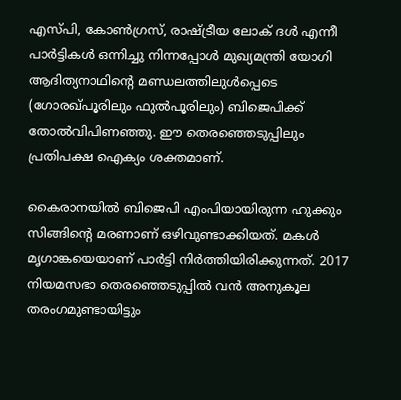എസ്പി, കോണ്‍ഗ്രസ്, രാഷ്‌ട്രീയ ലോക് ദള്‍ എന്നീ പാര്‍ട്ടികള്‍ ഒന്നിച്ചു നിന്നപ്പോള്‍ മുഖ്യമന്ത്രി യോഗി ആദിത്യനാഥിന്റെ മണ്ഡലത്തിലുള്‍പ്പെടെ (ഗോരഖ്പൂരിലും ഫുല്‍പൂരിലും) ബിജെപിക്ക് തോല്‍വിപിണഞ്ഞു. ഈ തെരഞ്ഞെടുപ്പിലും പ്രതിപക്ഷ ഐക്യം ശക്തമാണ്.

കൈരാനയില്‍ ബിജെപി എംപിയായിരുന്ന ഹുക്കും സിങ്ങിന്റെ മരണാണ് ഒഴിവുണ്ടാക്കിയത്. മകള്‍ മൃഗാങ്കയെയാണ് പാര്‍ട്ടി നിര്‍ത്തിയിരിക്കുന്നത്. 2017 നിയമസഭാ തെരഞ്ഞെടുപ്പില്‍ വന്‍ അനുകൂല തരംഗമുണ്ടായിട്ടും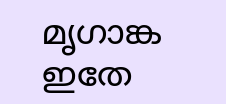മൃഗാങ്ക ഇതേ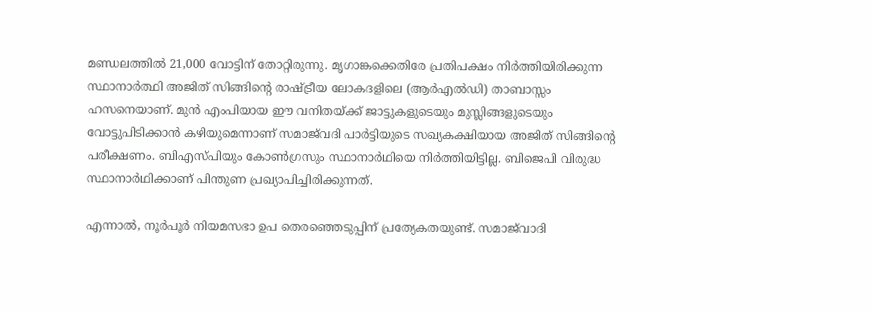മണ്ഡലത്തില്‍ 21,000 വോട്ടിന് തോറ്റിരുന്നു. മൃഗാങ്കക്കെതിരേ പ്രതിപക്ഷം നിര്‍ത്തിയിരിക്കുന്ന സ്ഥാനാര്‍ത്ഥി അജിത് സിങ്ങിന്റെ രാഷ്‌ട്രീയ ലോകദളിലെ (ആര്‍എല്‍ഡി) താബാസ്സം ഹസനെയാണ്. മുന്‍ എംപിയായ ഈ വനിതയ്‌ക്ക് ജാട്ടുകളുടെയും മുസ്ലിങ്ങളുടെയും വോട്ടുപിടിക്കാന്‍ കഴിയുമെന്നാണ് സമാജ്‌വദി പാര്‍ട്ടിയുടെ സഖ്യകക്ഷിയായ അജിത് സിങ്ങിന്റെ പരീക്ഷണം. ബിഎസ്പിയും കോണ്‍ഗ്രസും സ്ഥാനാര്‍ഥിയെ നിര്‍ത്തിയിട്ടില്ല. ബിജെപി വിരുദ്ധ സ്ഥാനാര്‍ഥിക്കാണ് പിന്തുണ പ്രഖ്യാപിച്ചിരിക്കുന്നത്.

എന്നാല്‍, നൂര്‍പൂര്‍ നിയമസഭാ ഉപ തെരഞ്ഞെടുപ്പിന് പ്രത്യേകതയുണ്ട്. സമാജ്‌വാദി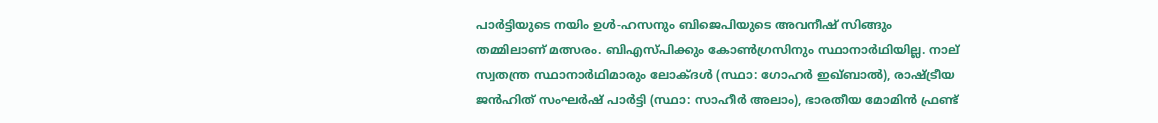പാര്‍ട്ടിയുടെ നയിം ഉള്‍-ഹസനും ബിജെപിയുടെ അവനീഷ് സിങ്ങും തമ്മിലാണ് മത്സരം. ബിഎസ്പിക്കും കോണ്‍ഗ്രസിനും സ്ഥാനാര്‍ഥിയില്ല. നാല് സ്വതന്ത്ര സ്ഥാനാര്‍ഥിമാരും ലോക്ദള്‍ (സ്ഥാ: ഗോഹര്‍ ഇഖ്ബാല്‍), രാഷ്‌ട്രീയ ജന്‍ഹിത് സംഘര്‍ഷ് പാര്‍ട്ടി (സ്ഥാ: സാഹീര്‍ അലാം), ഭാരതീയ മോമിന്‍ ഫ്രണ്ട്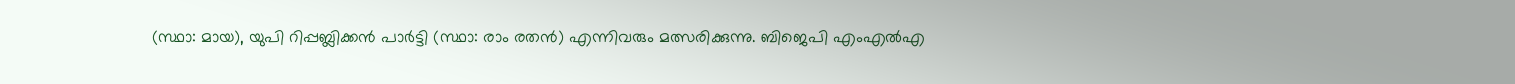(സ്ഥാ: മായ), യുപി റിപ്പബ്ലിക്കന്‍ പാര്‍ട്ടി (സ്ഥാ: രാം രതന്‍) എന്നിവരും മത്സരിക്കുന്നു. ബിജെപി എംഎല്‍എ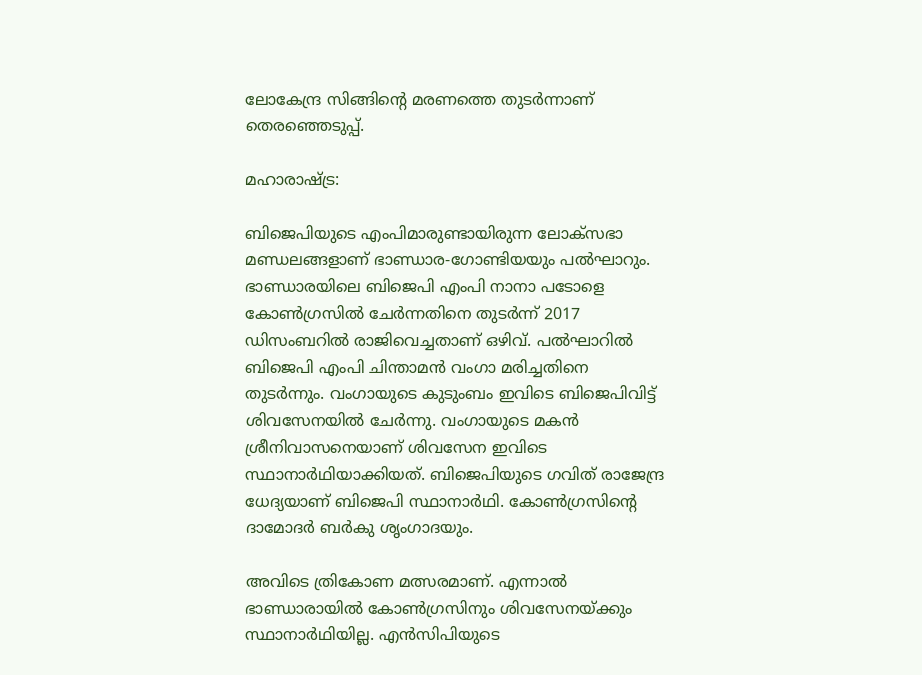ലോകേന്ദ്ര സിങ്ങിന്റെ മരണത്തെ തുടര്‍ന്നാണ് തെരഞ്ഞെടുപ്പ്.

മഹാരാഷ്‌ട്ര:

ബിജെപിയുടെ എംപിമാരുണ്ടായിരുന്ന ലോക്‌സഭാ മണ്ഡലങ്ങളാണ് ഭാണ്ഡാര-ഗോണ്ടിയയും പല്‍ഘാറും. ഭാണ്ഡാരയിലെ ബിജെപി എംപി നാനാ പടോളെ കോണ്‍ഗ്രസില്‍ ചേര്‍ന്നതിനെ തുടര്‍ന്ന് 2017 ഡിസംബറില്‍ രാജിവെച്ചതാണ് ഒഴിവ്. പല്‍ഘാറില്‍ ബിജെപി എംപി ചിന്താമന്‍ വംഗാ മരിച്ചതിനെ തുടര്‍ന്നും. വംഗായുടെ കുടുംബം ഇവിടെ ബിജെപിവിട്ട് ശിവസേനയില്‍ ചേര്‍ന്നു. വംഗായുടെ മകന്‍ ശ്രീനിവാസനെയാണ് ശിവസേന ഇവിടെ സ്ഥാനാര്‍ഥിയാക്കിയത്. ബിജെപിയുടെ ഗവിത് രാജേന്ദ്ര ധേദ്യയാണ് ബിജെപി സ്ഥാനാര്‍ഥി. കോണ്‍ഗ്രസിന്റെ ദാമോദര്‍ ബര്‍കു ശൃംഗാദയും.

അവിടെ ത്രികോണ മത്സരമാണ്. എന്നാല്‍ ഭാണ്ഡാരായില്‍ കോണ്‍ഗ്രസിനും ശിവസേനയ്‌ക്കും സ്ഥാനാര്‍ഥിയില്ല. എന്‍സിപിയുടെ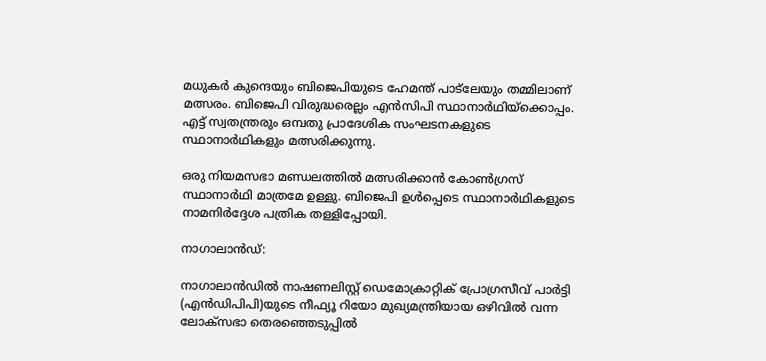മധുകര്‍ കുന്ദെയും ബിജെപിയുടെ ഹേമന്ത് പാട്‌ലേയും തമ്മിലാണ് മത്സരം. ബിജെപി വിരുദ്ധരെല്ലം എന്‍സിപി സ്ഥാനാര്‍ഥിയ്‌ക്കൊപ്പം. എട്ട് സ്വതന്ത്രരും ഒമ്പതു പ്രാദേശിക സംഘടനകളുടെ സ്ഥാനാര്‍ഥികളും മത്സരിക്കുന്നു.

ഒരു നിയമസഭാ മണ്ഡലത്തില്‍ മത്സരിക്കാന്‍ കോണ്‍ഗ്രസ് സ്ഥാനാര്‍ഥി മാത്രമേ ഉള്ളു. ബിജെപി ഉള്‍പ്പെടെ സ്ഥാനാര്‍ഥികളുടെ നാമനിര്‍ദ്ദേശ പത്രിക തള്ളിപ്പോയി.

നാഗാലാന്‍ഡ്:

നാഗാലാന്‍ഡില്‍ നാഷണലിസ്റ്റ് ഡെമോക്രാറ്റിക് പ്രോഗ്രസീവ് പാര്‍ട്ടി (എന്‍ഡിപിപി)യുടെ നീഫ്യൂ റിയോ മുഖ്യമന്ത്രിയായ ഒഴിവില്‍ വന്ന ലോക്‌സഭാ തെരഞ്ഞെടുപ്പില്‍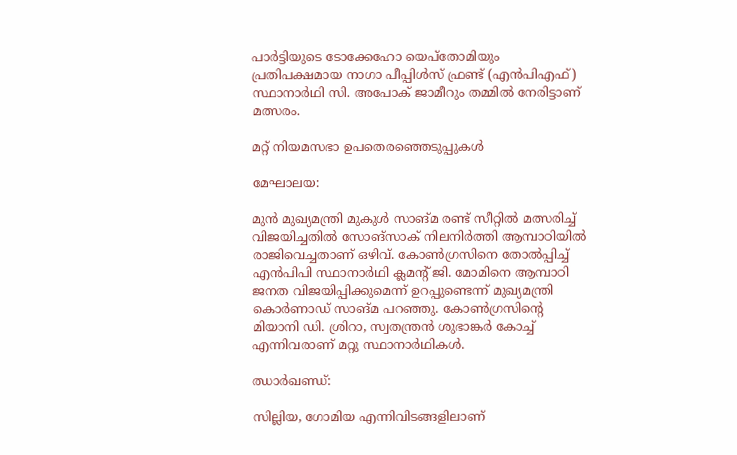പാര്‍ട്ടിയുടെ ടോക്കേഹോ യെപ്‌തോമിയും പ്രതിപക്ഷമായ നാഗാ പീപ്പിള്‍സ് ഫ്രണ്ട് (എന്‍പിഎഫ്) സ്ഥാനാര്‍ഥി സി. അപോക് ജാമീറും തമ്മില്‍ നേരിട്ടാണ് മത്സരം.

മറ്റ് നിയമസഭാ ഉപതെരഞ്ഞെടുപ്പുകള്‍

മേഘാലയ:

മുന്‍ മുഖ്യമന്ത്രി മുകുള്‍ സാങ്മ രണ്ട് സീറ്റില്‍ മത്സരിച്ച് വിജയിച്ചതില്‍ സോങ്‌സാക് നിലനിര്‍ത്തി ആമ്പാഠിയില്‍ രാജിവെച്ചതാണ് ഒഴിവ്. കോണ്‍ഗ്രസിനെ തോല്‍പ്പിച്ച് എന്‍പിപി സ്ഥാനാര്‍ഥി ക്ലമന്റ് ജി. മോമിനെ ആമ്പാഠി ജനത വിജയിപ്പിക്കുമെന്ന് ഉറപ്പുണ്ടെന്ന് മുഖ്യമന്ത്രി കൊര്‍ണാഡ് സാങ്മ പറഞ്ഞു. കോണ്‍ഗ്രസിന്റെ മിയാനി ഡി. ശ്രിറാ, സ്വതന്ത്രന്‍ ശുഭാങ്കര്‍ കോച്ച് എന്നിവരാണ് മറ്റു സ്ഥാനാര്‍ഥികള്‍.

ഝാര്‍ഖണ്ഡ്:

സില്ലിയ, ഗോമിയ എന്നിവിടങ്ങളിലാണ്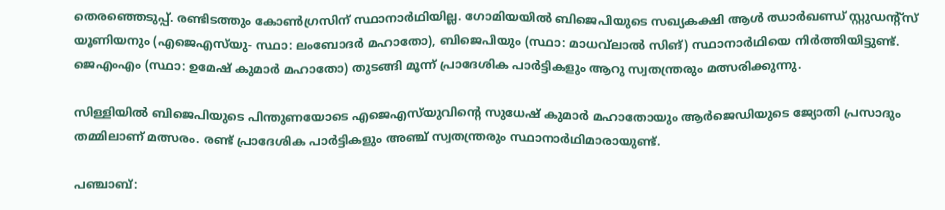തെരഞ്ഞെടുപ്പ്. രണ്ടിടത്തും കോണ്‍ഗ്രസിന് സ്ഥാനാര്‍ഥിയില്ല. ഗോമിയയില്‍ ബിജെപിയുടെ സഖ്യകക്ഷി ആള്‍ ഝാര്‍ഖണ്ഡ് സ്റ്റുഡന്റ്‌സ് യൂണിയനും (എജെഎസ്‌യു- സ്ഥാ: ലംബോദര്‍ മഹാതോ), ബിജെപിയും (സ്ഥാ: മാധവ്‌ലാല്‍ സിങ്) സ്ഥാനാര്‍ഥിയെ നിര്‍ത്തിയിട്ടുണ്ട്. ജെഎംഎം (സ്ഥാ: ഉമേഷ് കുമാര്‍ മഹാതോ) തുടങ്ങി മൂന്ന് പ്രാദേശിക പാര്‍ട്ടികളും ആറു സ്വതന്ത്രരും മത്സരിക്കുന്നു.

സിള്ളിയില്‍ ബിജെപിയുടെ പിന്തുണയോടെ എജെഎസ്‌യുവിന്റെ സുധേഷ് കുമാര്‍ മഹാതോയും ആര്‍ജെഡിയുടെ ജ്യോതി പ്രസാദും തമ്മിലാണ് മത്സരം. രണ്ട് പ്രാദേശിക പാര്‍ട്ടികളും അഞ്ച് സ്വതന്ത്രരും സ്ഥാനാര്‍ഥിമാരായുണ്ട്.

പഞ്ചാബ്: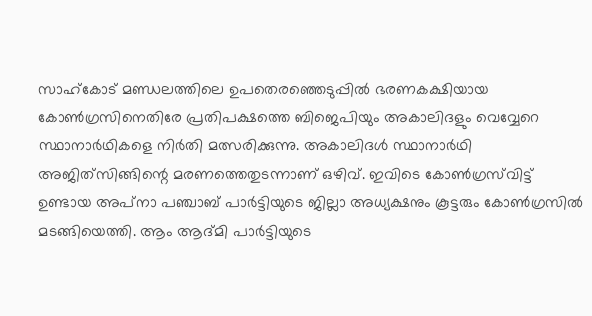സാഹ്‌കോട് മണ്ഡലത്തിലെ ഉപതെരഞ്ഞെടുപ്പില്‍ ഭരണകക്ഷിയായ കോണ്‍ഗ്രസിനെതിരേ പ്രതിപക്ഷത്തെ ബിജെപിയും അകാലിദളും വെവ്വേറെ സ്ഥാനാര്‍ഥികളെ നിര്‍തി മത്സരിക്കുന്നു. അകാലിദള്‍ സ്ഥാനാര്‍ഥി അജിത്‌സിങ്ങിന്റെ മരണത്തെതുടന്നാണ് ഒഴിവ്. ഇവിടെ കോണ്‍ഗ്രസ്‌വിട്ട് ഉണ്ടായ അപ്‌നാ പഞ്ചാബ് പാര്‍ട്ടിയുടെ ജില്ലാ അധ്യക്ഷനും കൂട്ടരും കോണ്‍ഗ്രസില്‍ മടങ്ങിയെത്തി. ആം ആദ്മി പാര്‍ട്ടിയുടെ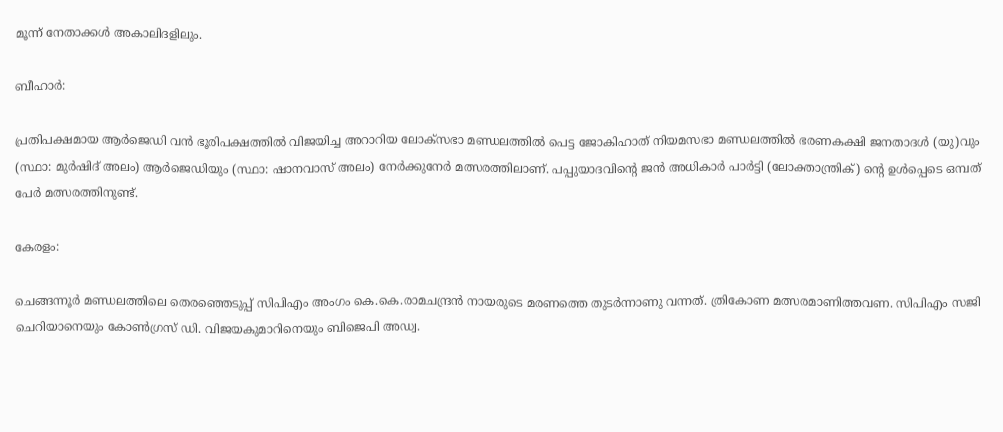മൂന്ന് നേതാക്കള്‍ അകാലിദളിലും.

ബീഹാര്‍:

പ്രതിപക്ഷമായ ആര്‍ജെഡി വന്‍ ഭൂരിപക്ഷത്തില്‍ വിജയിച്ച അറാറിയ ലോക്‌സഭാ മണ്ഡലത്തില്‍ പെട്ട ജോകിഹാത് നിയമസഭാ മണ്ഡലത്തില്‍ ഭരണകക്ഷി ജനതാദള്‍ (യു)വും (സ്ഥാ: മുര്‍ഷിദ് അലം) ആര്‍ജെഡിയും (സ്ഥാ: ഷാനവാസ് അലം) നേര്‍ക്കുനേര്‍ മത്സരത്തിലാണ്. പപ്പുയാദവിന്റെ ജന്‍ അധികാര്‍ പാര്‍ട്ടി (ലോക്താന്ത്രിക്) ന്റെ ഉള്‍പ്പെടെ ഒമ്പത് പേര്‍ മത്സരത്തിനുണ്ട്.

കേരളം:

ചെങ്ങന്നൂര്‍ മണ്ഡലത്തിലെ തെരഞ്ഞെടുപ്പ് സിപിഎം അംഗം കെ.കെ.രാമചന്ദ്രന്‍ നായരുടെ മരണത്തെ തുടര്‍ന്നാണു വന്നത്. ത്രികോണ മത്സരമാണിത്തവണ. സിപിഎം സജി ചെറിയാനെയും കോണ്‍ഗ്രസ് ഡി. വിജയകുമാറിനെയും ബിജെപി അഡ്വ.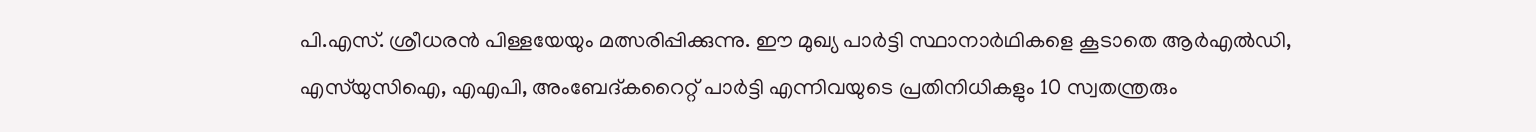പി.എസ്. ശ്രീധരന്‍ പിള്ളയേയും മത്സരിപ്പിക്കുന്നു. ഈ മുഖ്യ പാര്‍ട്ടി സ്ഥാനാര്‍ഥികളെ കൂടാതെ ആര്‍എല്‍ഡി, എസ്‌യുസിഐ, എഎപി, അംബേദ്കറൈറ്റ് പാര്‍ട്ടി എന്നിവയുടെ പ്രതിനിധികളും 10 സ്വതന്ത്രരും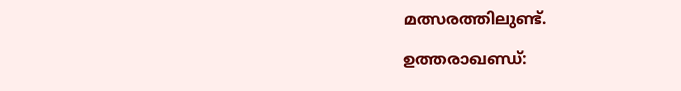മത്സരത്തിലുണ്ട്.

ഉത്തരാഖണ്ഡ്: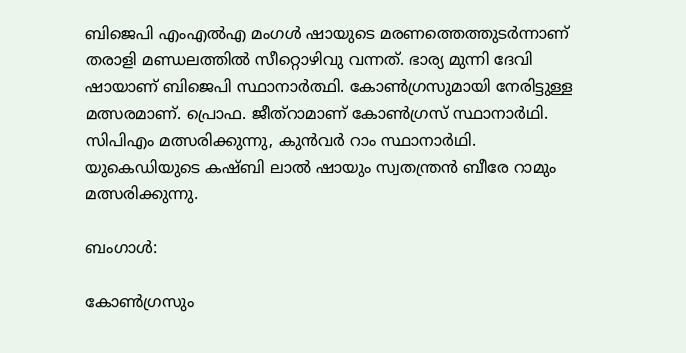ബിജെപി എംഎല്‍എ മംഗള്‍ ഷായുടെ മരണത്തെത്തുടര്‍ന്നാണ് തരാളി മണ്ഡലത്തില്‍ സീറ്റൊഴിവു വന്നത്. ഭാര്യ മുന്നി ദേവി ഷായാണ് ബിജെപി സ്ഥാനാര്‍ത്ഥി. കോണ്‍ഗ്രസുമായി നേരിട്ടുള്ള മത്സരമാണ്. പ്രൊഫ. ജീത്‌റാമാണ് കോണ്‍ഗ്രസ് സ്ഥാനാര്‍ഥി. സിപിഎം മത്സരിക്കുന്നു, കുന്‍വര്‍ റാം സ്ഥാനാര്‍ഥി. യുകെഡിയുടെ കഷ്ബി ലാല്‍ ഷായും സ്വതന്ത്രന്‍ ബീരേ റാമും മത്സരിക്കുന്നു.

ബംഗാള്‍:

കോണ്‍ഗ്രസും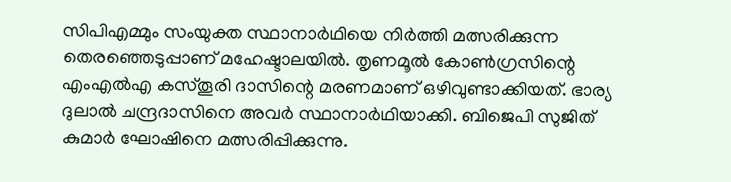സിപിഎമ്മും സംയുക്ത സ്ഥാനാര്‍ഥിയെ നിര്‍ത്തി മത്സരിക്കുന്ന തെരഞ്ഞെടുപ്പാണ് മഹേഷ്ടാലയില്‍. തൃണമൂല്‍ കോണ്‍ഗ്രസിന്റെ എംഎല്‍എ കസ്തൂരി ദാസിന്റെ മരണമാണ് ഒഴിവുണ്ടാക്കിയത്. ഭാര്യ ദുലാല്‍ ചന്ദ്രദാസിനെ അവര്‍ സ്ഥാനാര്‍ഥിയാക്കി. ബിജെപി സുജിത് കുമാര്‍ ഘോഷിനെ മത്സരിപ്പിക്കുന്നു.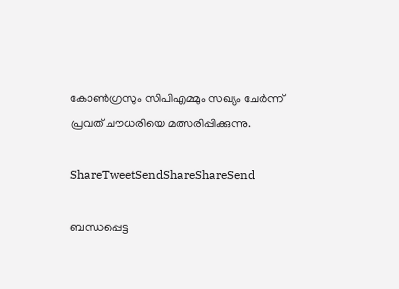കോണ്‍ഗ്രസും സിപിഎമ്മും സഖ്യം ചേര്‍ന്ന് പ്രവത് ചൗധരിയെ മത്സരിപ്പിക്കുന്നു.

ShareTweetSendShareShareSend

ബന്ധപ്പെട്ട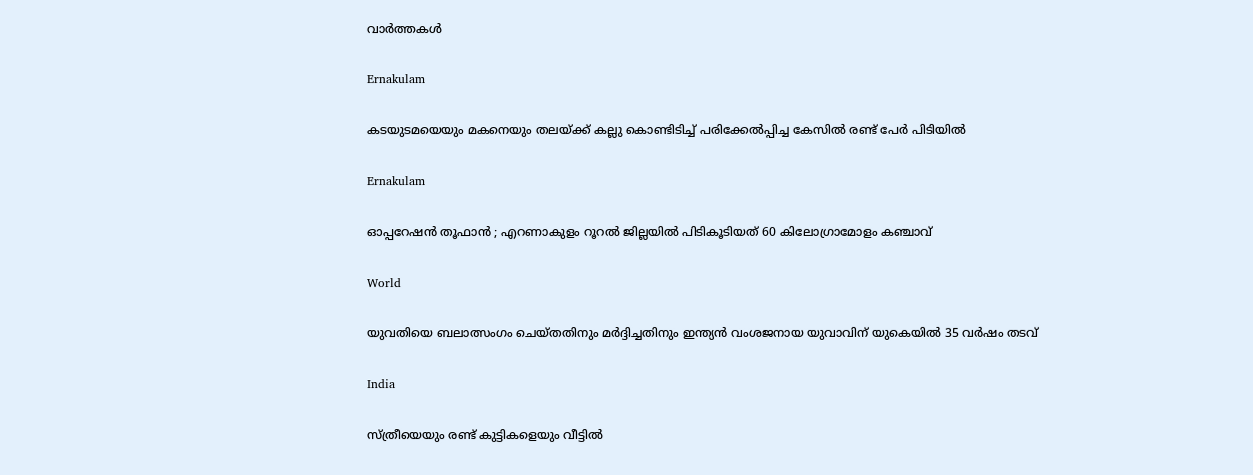വാര്‍ത്തകള്‍

Ernakulam

കടയുടമയെയും മകനെയും തലയ്‌ക്ക് കല്ലു കൊണ്ടിടിച്ച് പരിക്കേൽപ്പിച്ച കേസിൽ രണ്ട് പേർ പിടിയിൽ

Ernakulam

ഓപ്പറേഷൻ തൂഫാൻ ; എറണാകുളം റൂറൽ ജില്ലയിൽ പിടികൂടിയത് 60 കിലോഗ്രാമോളം കഞ്ചാവ്

World

യുവതിയെ ബലാത്സംഗം ചെയ്തതിനും മർദ്ദിച്ചതിനും ഇന്ത്യൻ വംശജനായ യുവാവിന് യുകെയിൽ 35 വർഷം തടവ്

India

സ്ത്രീയെയും രണ്ട് കുട്ടികളെയും വീട്ടിൽ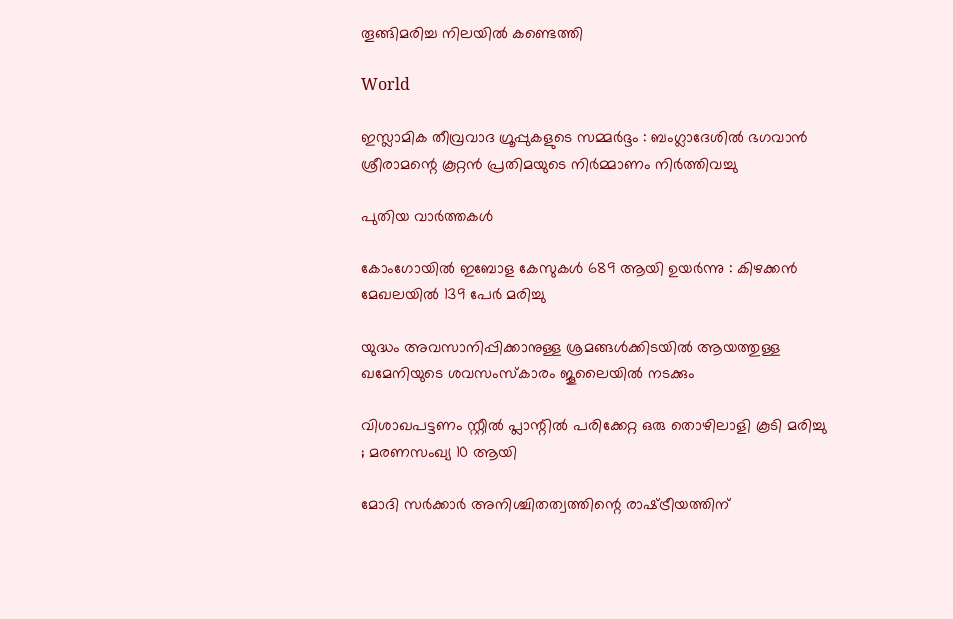തൂങ്ങിമരിച്ച നിലയിൽ കണ്ടെത്തി

World

ഇസ്ലാമിക തീവ്രവാദ ഗ്രൂപ്പുകളുടെ സമ്മർദ്ദം : ബംഗ്ലാദേശിൽ ഭഗവാൻ ശ്രീരാമന്റെ കൂറ്റൻ പ്രതിമയുടെ നിർമ്മാണം നിർത്തിവച്ചു

പുതിയ വാര്‍ത്തകള്‍

കോംഗോയിൽ ഇബോള കേസുകൾ 689 ആയി ഉയർന്നു : കിഴക്കൻ മേഖലയിൽ 139 പേർ മരിച്ചു

യുദ്ധം അവസാനിപ്പിക്കാനുള്ള ശ്രമങ്ങൾക്കിടയിൽ ആയത്തുള്ള ഖമേനിയുടെ ശവസംസ്കാരം ജൂലൈയിൽ നടക്കും

വിശാഖപട്ടണം സ്റ്റീൽ പ്ലാന്റിൽ പരിക്കേറ്റ ഒരു തൊഴിലാളി കൂടി മരിച്ചു ; മരണസംഖ്യ 10 ആയി

മോദി സർക്കാർ അനിശ്ചിതത്വത്തിന്റെ രാഷ്‌ട്രീയത്തിന്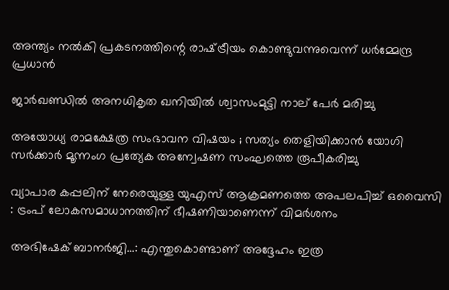അന്ത്യം നൽകി പ്രകടനത്തിന്റെ രാഷ്‌ട്രീയം കൊണ്ടുവന്നുവെന്ന് ധർമ്മേന്ദ്ര പ്രധാൻ

ജാർഖണ്ഡിൽ അനധികൃത ഖനിയിൽ ശ്വാസംമുട്ടി നാല് പേർ മരിച്ചു

അയോധ്യ രാമക്ഷേത്ര സംഭാവന വിഷയം ; സത്യം തെളിയിക്കാൻ യോഗി സർക്കാർ മൂന്നംഗ പ്രത്യേക അന്വേഷണ സംഘത്തെ രൂപീകരിച്ചു

വ്യാപാര കപ്പലിന് നേരെയുള്ള യുഎസ് ആക്രമണത്തെ അപലപിച്ച് ഒവൈസി : ട്രംപ് ലോകസമാധാനത്തിന് ഭീഷണിയാണെന്ന് വിമർശനം

അഭിഷേക് ബാനര്‍ജി…: എന്തുകൊണ്ടാണ് അദ്ദേഹം ഇത്ര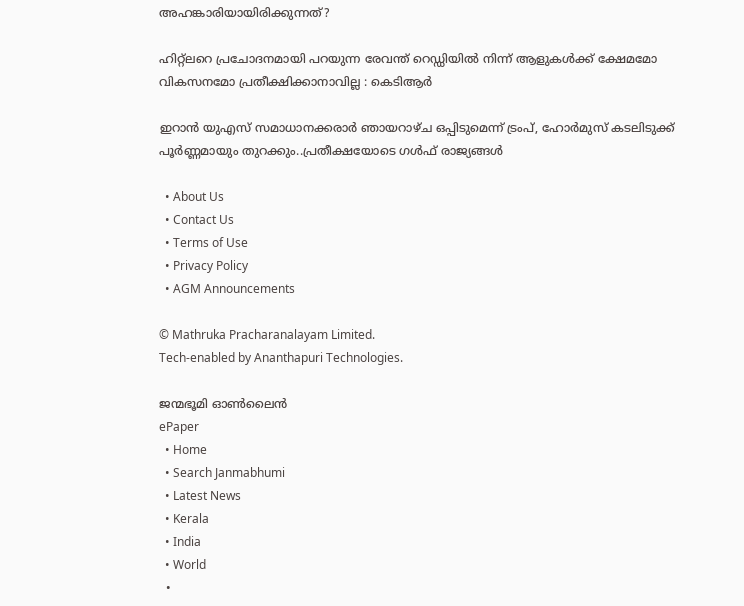അഹങ്കാരിയായിരിക്കുന്നത്?

ഹിറ്റ്‌ലറെ പ്രചോദനമായി പറയുന്ന രേവന്ത് റെഡ്ഡിയിൽ നിന്ന് ആളുകൾക്ക് ക്ഷേമമോ വികസനമോ പ്രതീക്ഷിക്കാനാവില്ല : കെടിആർ

ഇറാന്‍ യുഎസ് സമാധാനക്കരാര്‍ ഞായറാഴ്ച ഒപ്പിടുമെന്ന് ട്രംപ്, ഹോര്‍മുസ് കടലിടുക്ക് പൂര്‍ണ്ണമായും തുറക്കും..പ്രതീക്ഷയോടെ ഗള്‍ഫ് രാജ്യങ്ങള്‍

  • About Us
  • Contact Us
  • Terms of Use
  • Privacy Policy
  • AGM Announcements

© Mathruka Pracharanalayam Limited.
Tech-enabled by Ananthapuri Technologies.

ജന്മഭൂമി ഓണ്‍ലൈന്‍
ePaper
  • Home
  • Search Janmabhumi
  • Latest News
  • Kerala
  • India
  • World
  •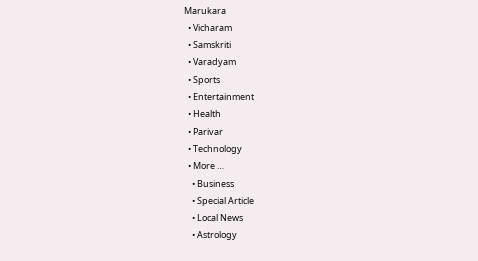Marukara
  • Vicharam
  • Samskriti
  • Varadyam
  • Sports
  • Entertainment
  • Health
  • Parivar
  • Technology
  • More …
    • Business
    • Special Article
    • Local News
    • Astrology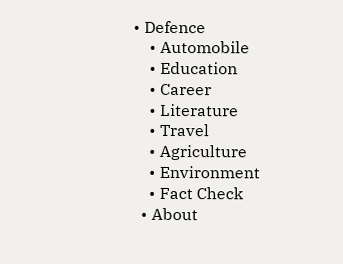• Defence
    • Automobile
    • Education
    • Career
    • Literature
    • Travel
    • Agriculture
    • Environment
    • Fact Check
  • About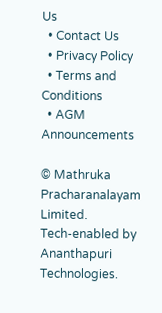Us
  • Contact Us
  • Privacy Policy
  • Terms and Conditions
  • AGM Announcements

© Mathruka Pracharanalayam Limited.
Tech-enabled by Ananthapuri Technologies.